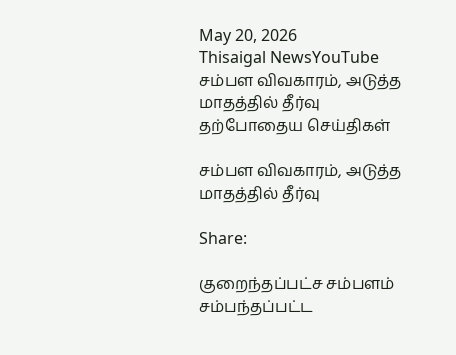May 20, 2026
Thisaigal NewsYouTube
சம்பள விவகாரம், அடுத்த மாதத்தில் தீர்வு
தற்போதைய செய்திகள்

சம்பள விவகாரம், அடுத்த மாதத்தில் தீர்வு

Share:

குறைந்தப்பட்ச சம்பளம் சம்பந்தப்பட்ட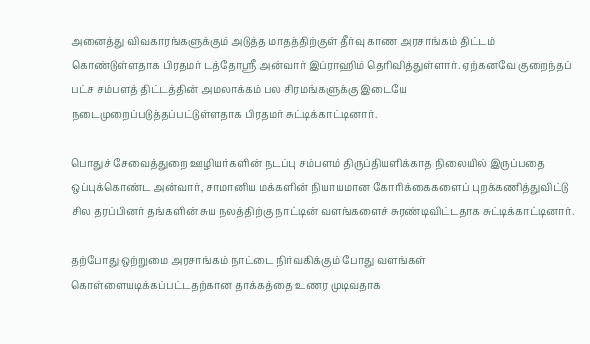அனைத்து விவகாரங்களுக்கும் அடுத்த மாதத்திற்குள் தீர்வு காண அரசாங்கம் திட்டம் கொண்டுள்ளதாக பிரதமர் டத்தோஸ்ரீ அன்வார் இப்ராஹிம் தெரிவித்துள்ளார். ஏற்கனவே குறைந்தப் பட்ச சம்பளத் திட்டத்தின் அமலாக்கம் பல சிரமங்களுக்கு இடையே நடைமுறைப்படுத்தப்பட்டுள்ளதாக பிரதமர் சுட்டிக்காட்டினார்.

பொதுச் சேவைத்துறை ஊழியர்களின் நடப்பு சம்பளம் திருப்தியளிக்காத நிலையில் இருப்பதை ஒப்புக்கொண்ட அன்வார், சாமானிய மக்களின் நியாயமான கோரிக்கைகளைப் புறக்கணித்துவிட்டு சில தரப்பினர் தங்களின் சுய நலத்திற்கு நாட்டின் வளங்களைச் சுரண்டிவிட்டதாக சுட்டிக்காட்டினார்.

தற்போது ஒற்றுமை அரசாங்கம் நாட்டை நிர்வகிக்கும் போது வளங்கள் கொள்ளையடிக்கப்பட்டதற்கான தாக்கத்தை உணர முடிவதாக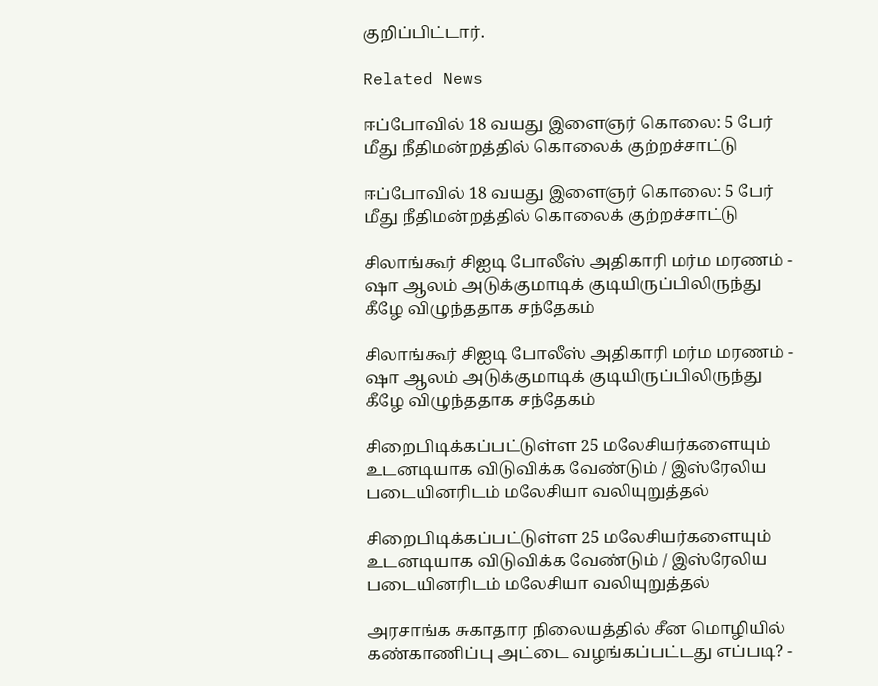குறிப்பிட்டார்.

Related News

ஈப்போவில் 18 வயது இளைஞர் கொலை: 5 பேர் மீது நீதிமன்றத்தில் கொலைக் குற்றச்சாட்டு

ஈப்போவில் 18 வயது இளைஞர் கொலை: 5 பேர் மீது நீதிமன்றத்தில் கொலைக் குற்றச்சாட்டு

சிலாங்கூர் சிஐடி போலீஸ் அதிகாரி மர்ம மரணம் - ஷா ஆலம் அடுக்குமாடிக் குடியிருப்பிலிருந்து கீழே விழுந்ததாக சந்தேகம்

சிலாங்கூர் சிஐடி போலீஸ் அதிகாரி மர்ம மரணம் - ஷா ஆலம் அடுக்குமாடிக் குடியிருப்பிலிருந்து கீழே விழுந்ததாக சந்தேகம்

சிறைபிடிக்கப்பட்டுள்ள 25 மலேசியர்களையும் உடனடியாக விடுவிக்க வேண்டும் / இஸ்ரேலிய படையினரிடம் மலேசியா வலியுறுத்தல்

சிறைபிடிக்கப்பட்டுள்ள 25 மலேசியர்களையும் உடனடியாக விடுவிக்க வேண்டும் / இஸ்ரேலிய படையினரிடம் மலேசியா வலியுறுத்தல்

அரசாங்க சுகாதார நிலையத்தில் சீன மொழியில் கண்காணிப்பு அட்டை வழங்கப்பட்டது எப்படி? -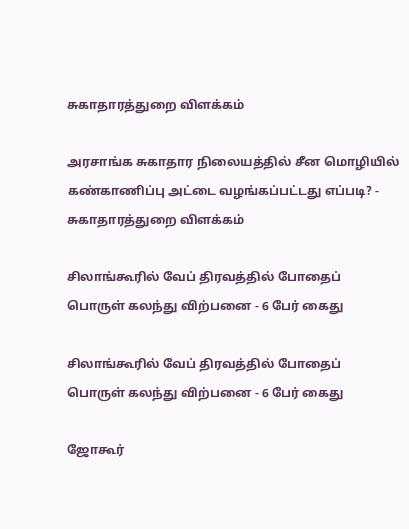சுகாதாரத்துறை விளக்கம்

அரசாங்க சுகாதார நிலையத்தில் சீன மொழியில் கண்காணிப்பு அட்டை வழங்கப்பட்டது எப்படி? - சுகாதாரத்துறை விளக்கம்

சிலாங்கூரில் வேப் திரவத்தில் போதைப் பொருள் கலந்து விற்பனை - 6 பேர் கைது

சிலாங்கூரில் வேப் திரவத்தில் போதைப் பொருள் கலந்து விற்பனை - 6 பேர் கைது

ஜோகூர்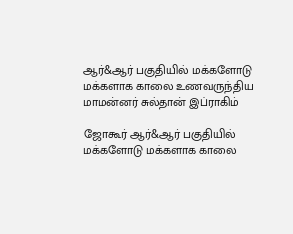ஆர்&ஆர் பகுதியில் மக்களோடு மக்களாக காலை உணவருந்திய மாமன்னர் சுல்தான் இப்ராகிம்

ஜோகூர் ஆர்&ஆர் பகுதியில் மக்களோடு மக்களாக காலை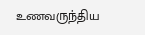உணவருந்திய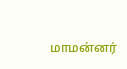மாமன்னர்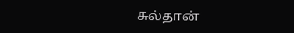சுல்தான்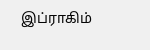இப்ராகிம்